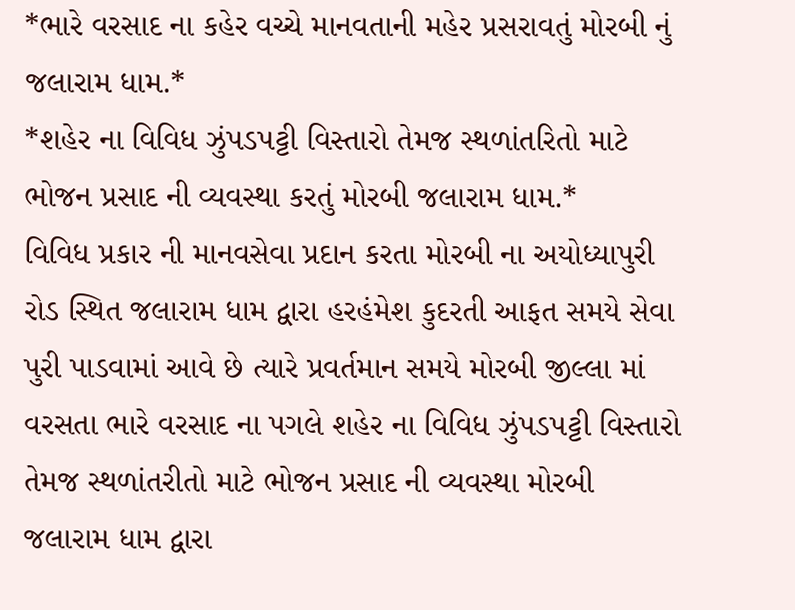*ભારે વરસાદ ના કહેર વચ્ચે માનવતાની મહેર પ્રસરાવતું મોરબી નું જલારામ ધામ.*
*શહેર ના વિવિધ ઝુંપડપટ્ટી વિસ્તારો તેમજ સ્થળાંતરિતો માટે ભોજન પ્રસાદ ની વ્યવસ્થા કરતું મોરબી જલારામ ધામ.*
વિવિધ પ્રકાર ની માનવસેવા પ્રદાન કરતા મોરબી ના અયોધ્યાપુરી રોડ સ્થિત જલારામ ધામ દ્વારા હરહંમેશ કુદરતી આફત સમયે સેવા પુરી પાડવામાં આવે છે ત્યારે પ્રવર્તમાન સમયે મોરબી જીલ્લા માં વરસતા ભારે વરસાદ ના પગલે શહેર ના વિવિધ ઝુંપડપટ્ટી વિસ્તારો તેમજ સ્થળાંતરીતો માટે ભોજન પ્રસાદ ની વ્યવસ્થા મોરબી જલારામ ધામ દ્વારા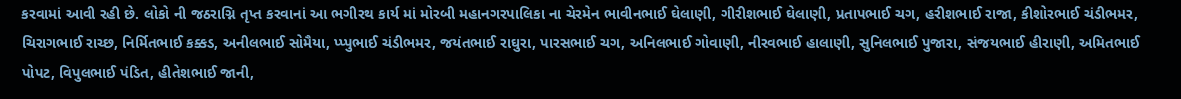કરવામાં આવી રહી છે. લોકો ની જઠરાગ્નિ તૃપ્ત કરવાનાં આ ભગીરથ કાર્ય માં મોરબી મહાનગરપાલિકા ના ચેરમેન ભાવીનભાઈ ઘેલાણી, ગીરીશભાઈ ઘેલાણી, પ્રતાપભાઈ ચગ, હરીશભાઈ રાજા, કીશોરભાઈ ચંડીભમર, ચિરાગભાઈ રાચ્છ, નિર્મિતભાઈ કક્કડ, અનીલભાઈ સોમૈયા, પ્પ્પુભાઈ ચંડીભમર, જયંતભાઈ રાઘુરા, પારસભાઈ ચગ, અનિલભાઈ ગોવાણી, નીરવભાઈ હાલાણી, સુનિલભાઈ પુજારા, સંજયભાઈ હીરાણી, અમિતભાઈ પોપટ, વિપુલભાઈ પંડિત, હીતેશભાઈ જાની,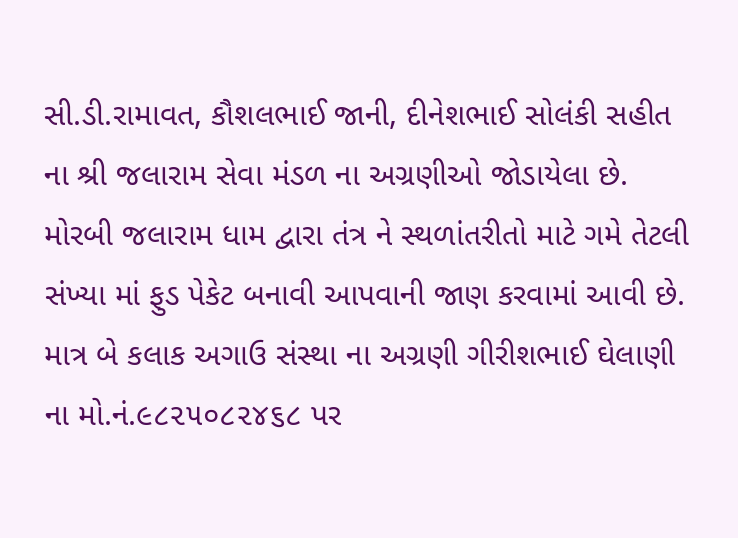સી.ડી.રામાવત, કૌશલભાઈ જાની, દીનેશભાઈ સોલંકી સહીત ના શ્રી જલારામ સેવા મંડળ ના અગ્રણીઓ જોડાયેલા છે.
મોરબી જલારામ ધામ દ્વારા તંત્ર ને સ્થળાંતરીતો માટે ગમે તેટલી સંખ્યા માં ફુડ પેકેટ બનાવી આપવાની જાણ કરવામાં આવી છે. માત્ર બે કલાક અગાઉ સંસ્થા ના અગ્રણી ગીરીશભાઈ ઘેલાણી ના મો.નં.૯૮૨૫૦૮૨૪૬૮ પર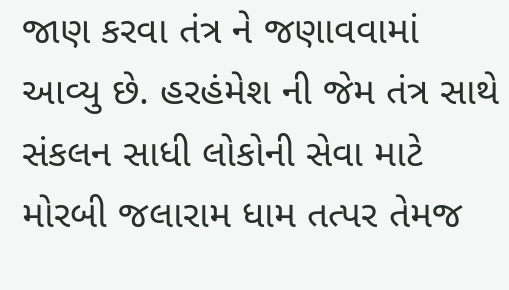જાણ કરવા તંત્ર ને જણાવવામાં આવ્યુ છે. હરહંમેશ ની જેમ તંત્ર સાથે સંકલન સાધી લોકોની સેવા માટે મોરબી જલારામ ધામ તત્પર તેમજ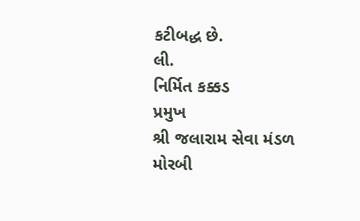કટીબદ્ધ છે.
લી.
નિર્મિત કક્કડ
પ્રમુખ
શ્રી જલારામ સેવા મંડળ
મોરબી